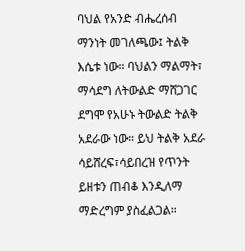ባህል የአንድ ብሔረሰብ ማንነት መገለጫው፤ ትልቅ እሴቱ ነው። ባህልን ማልማት፣ ማሳደግ ለትውልድ ማሸጋገር ደግሞ የአሁኑ ትውልድ ትልቅ አደራው ነው። ይህ ትልቅ አደራ ሳይሸረፍ፣ሳይበረዝ የጥንት ይዘቱን ጠብቆ እንዲለማ ማድረግም ያስፈልጋል።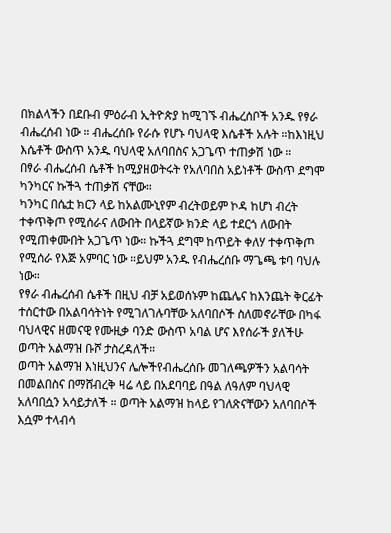በክልላችን በደቡብ ምዕራብ ኢትዮጵያ ከሚገኙ ብሔረሰቦች አንዱ የፃራ ብሔረሰብ ነው ። ብሔረሰቡ የራሱ የሆኑ ባህላዊ እሴቶች አሉት ።ከእነዚህ እሴቶች ውስጥ አንዱ ባህላዊ አለባበስና አጋጌጥ ተጠቃሽ ነው ።
በፃራ ብሔረሰብ ሴቶች ከሚያዘወትሩት የአለባበስ አይነቶች ውስጥ ደግሞ ካንካርና ኩችጓ ተጠቃሽ ናቸው።
ካንካር በሴቷ ክርን ላይ ከአልሙኒየም ብረትወይም ኮዳ ከሆነ ብረት ተቀጥቅጦ የሚሰራና ለውበት በላይኛው ክንድ ላይ ተደርጎ ለውበት የሚጠቀሙበት አጋጌጥ ነው። ኩችጓ ደግሞ ከጥይት ቀለሃ ተቀጥቅጦ የሚሰራ የእጅ አምባር ነው ።ይህም አንዱ የብሔረሰቡ ማጌጫ ቱባ ባህሉ ነው።
የፃራ ብሔረሰብ ሴቶች በዚህ ብቻ አይወሰኑም ከጨሌና ከእንጨት ቅርፊት ተሰርተው በአልባሳትነት የሚገለገሉባቸው አለባበሶች ስለመኖራቸው በካፋ ባህላዊና ዘመናዊ የሙዚቃ ባንድ ውስጥ አባል ሆና እየሰራች ያለችሁ ወጣት አልማዝ ቡሾ ታስረዳለች።
ወጣት አልማዝ እነዚህንና ሌሎችየብሔረሰቡ መገለጫዎችን አልባሳት በመልበስና በማሸብረቅ ዛሬ ላይ በአደባባይ በዓል ለዓለም ባህላዊ አለባበሷን አሳይታለች ። ወጣት አልማዝ ከላይ የገለጽናቸውን አለባበሶች እሷም ተላብሳ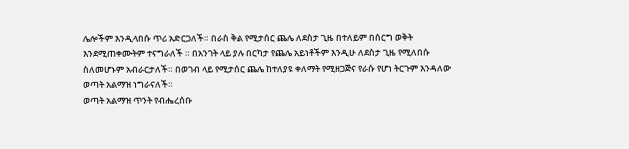ሌሎችም እንዲላበሱ ጥሪ አድርጋለች። በራስ ቅል የሚታሰር ጨሌ ለደስታ ጊዜ በተለይም በሰርግ ወቅት እንደሚጠቀሙትም ተናግራለች ። በአንገት ላይ ያሉ በርካታ የጨሌ አይነቶችም እንዲሁ ለደስታ ጊዜ የሚለበሱ ስለመሆኑም አብራርታለች። በወገብ ላይ የሚታሰር ጨሌ ከተለያዩ ቀለማት የሚዘጋጅና የራሱ የሆነ ትርጉም እንዳለው ወጣት አልማዝ ነግራናለች።
ወጣት አልማዝ ጥንት የብሔረሰቡ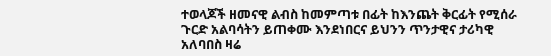ተወላጆች ዘመናዊ ልብስ ከመምጣቱ በፊት ከእንጨት ቅርፊት የሚሰራ ጉርድ አልባሳትን ይጠቀሙ እንደነበርና ይህንን ጥንታዊና ታሪካዊ አለባበስ ዛሬ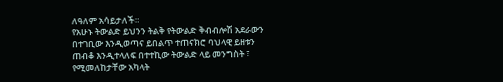ለዓለም አሳይታለች።
የአሁኑ ትውልድ ይህንን ትልቅ የትውልድ ቅብብሎሽ አደራውን በተገቢው እንዲወጣና ይበልጥ ተጠናክሮ ባህላዊ ይዘቱን ጠብቆ እንዲተላለፍ በተተኪው ትውልድ ላይ መንግስት ፣ የሚመለከታቸው አካላት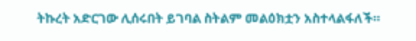ትኩረት አድርገው ሊሰሩበት ይገባል ስትልም መልዕክቷን አስተላልፋለች።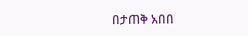በታጠቅ አበበ